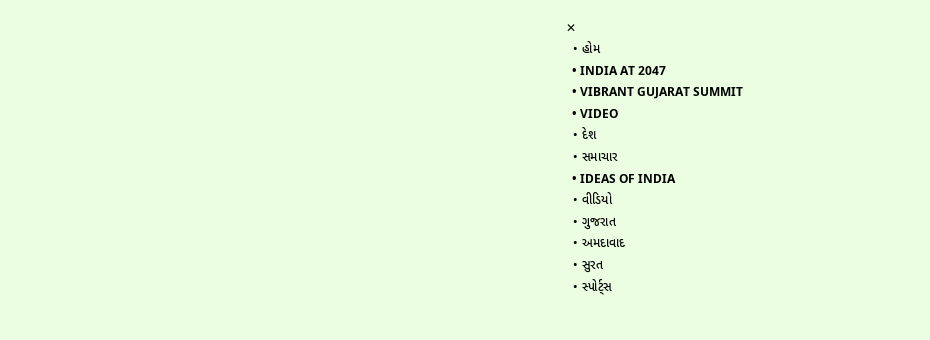✕
  • હોમ
  • INDIA AT 2047
  • VIBRANT GUJARAT SUMMIT
  • VIDEO
  • દેશ
  • સમાચાર
  • IDEAS OF INDIA
  • વીડિયો
  • ગુજરાત
  • અમદાવાદ
  • સુરત
  • સ્પોર્ટ્સ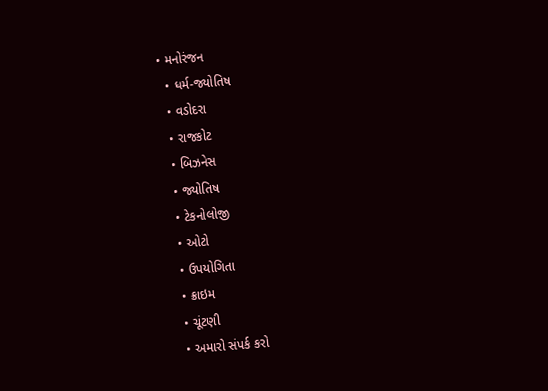• મનોરંજન
  • ધર્મ-જ્યોતિષ
  • વડોદરા
  • રાજકોટ
  • બિઝનેસ
  • જ્યોતિષ
  • ટેકનોલોજી
  • ઓટો
  • ઉપયોગિતા
  • ક્રાઇમ
  • ચૂંટણી
  • અમારો સંપર્ક કરો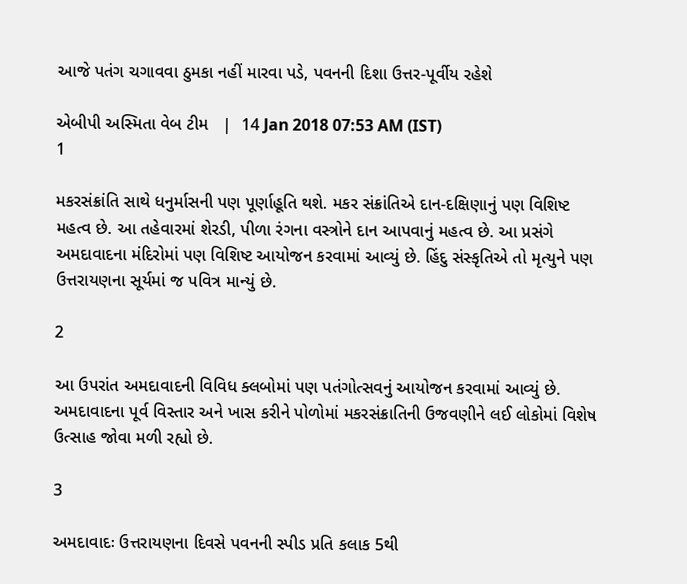આજે પતંગ ચગાવવા ઠુમકા નહીં મારવા પડે, પવનની દિશા ઉત્તર-પૂર્વીય રહેશે

એબીપી અસ્મિતા વેબ ટીમ   |  14 Jan 2018 07:53 AM (IST)
1

મકરસંક્રાંતિ સાથે ધનુર્માસની પણ પૂર્ણાહૂતિ થશે. મકર સંક્રાંતિએ દાન-દક્ષિણાનું પણ વિશિષ્ટ મહત્વ છે. આ તહેવારમાં શેરડી, પીળા રંગના વસ્ત્રોને દાન આપવાનું મહત્વ છે. આ પ્રસંગે અમદાવાદના મંદિરોમાં પણ વિશિષ્ટ આયોજન કરવામાં આવ્યું છે. હિંદુ સંસ્કૃતિએ તો મૃત્યુને પણ ઉત્તરાયણના સૂર્યમાં જ પવિત્ર માન્યું છે.

2

આ ઉપરાંત અમદાવાદની વિવિધ ક્લબોમાં પણ પતંગોત્સવનું આયોજન કરવામાં આવ્યું છે. અમદાવાદના પૂર્વ વિસ્તાર અને ખાસ કરીને પોળોમાં મકરસંક્રાતિની ઉજવણીને લઈ લોકોમાં વિશેષ ઉત્સાહ જોવા મળી રહ્યો છે.

3

અમદાવાદઃ ઉત્તરાયણના દિવસે પવનની સ્પીડ પ્રતિ કલાક 5થી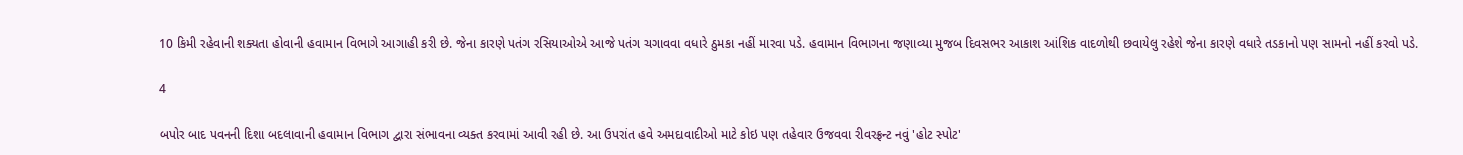10 કિમી રહેવાની શક્યતા હોવાની હવામાન વિભાગે આગાહી કરી છે. જેના કારણે પતંગ રસિયાઓએ આજે પતંગ ચગાવવા વધારે ઠુમકા નહીં મારવા પડે. હવામાન વિભાગના જણાવ્યા મુજબ દિવસભર આકાશ આંશિક વાદળોથી છવાયેલુ રહેશે જેના કારણે વધારે તડકાનો પણ સામનો નહીં કરવો પડે.

4

બપોર બાદ પવનની દિશા બદલાવાની હવામાન વિભાગ દ્વારા સંભાવના વ્યક્ત કરવામાં આવી રહી છે. આ ઉપરાંત હવે અમદાવાદીઓ માટે કોઇ પણ તહેવાર ઉજવવા રીવરફ્રન્ટ નવું 'હોટ સ્પોટ'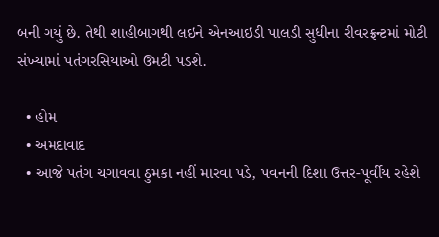બની ગયું છે. તેથી શાહીબાગથી લઇને એનઆઇડી પાલડી સુધીના રીવરફ્રન્ટમાં મોટી સંખ્યામાં પતંગરસિયાઓ ઉમટી પડશે.

  • હોમ
  • અમદાવાદ
  • આજે પતંગ ચગાવવા ઠુમકા નહીં મારવા પડે, પવનની દિશા ઉત્તર-પૂર્વીય રહેશે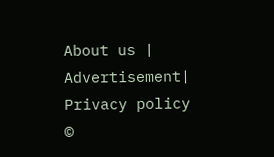About us | Advertisement| Privacy policy
©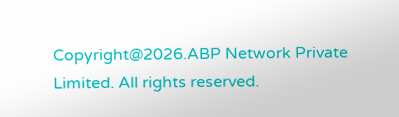Copyright@2026.ABP Network Private Limited. All rights reserved.